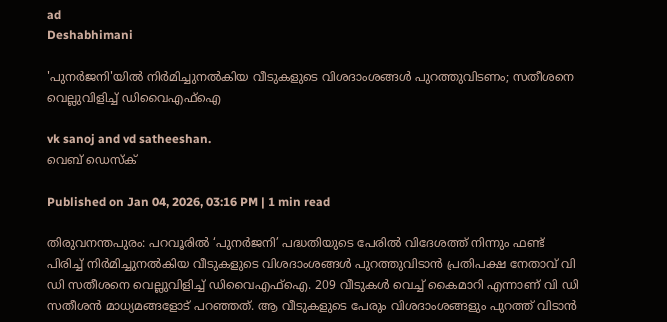ad
Deshabhimani

'പുനർജനി'യിൽ നിർമിച്ചുനൽകിയ വീടുകളുടെ വിശദാംശങ്ങൾ പുറത്തുവിടണം; സതീശനെ വെല്ലുവിളിച്ച് ഡിവൈഎഫ്‌ഐ

vk sanoj and vd satheeshan.
വെബ് ഡെസ്ക്

Published on Jan 04, 2026, 03:16 PM | 1 min read

തിരുവനന്തപുരം: പറവൂരിൽ ‘പുനർജനി’ പദ്ധതിയുടെ പേരിൽ വിദേശത്ത് നിന്നും ഫണ്ട് പിരിച്ച് നിർമിച്ചുനൽകിയ വീടുകളുടെ വിശദാംശങ്ങൾ പുറത്തുവിടാൻ പ്രതിപക്ഷ നേതാവ് വി ഡി സതീശനെ വെല്ലുവിളിച്ച് ഡിവൈഎഫ്‌ഐ. 209 വീടുകൾ വെച്ച് കൈമാറി എന്നാണ് വി ഡി സതീശൻ മാധ്യമങ്ങളോട് പറഞ്ഞത്. ആ വീടുകളുടെ പേരും വിശദാംശങ്ങളും പുറത്ത് വിടാൻ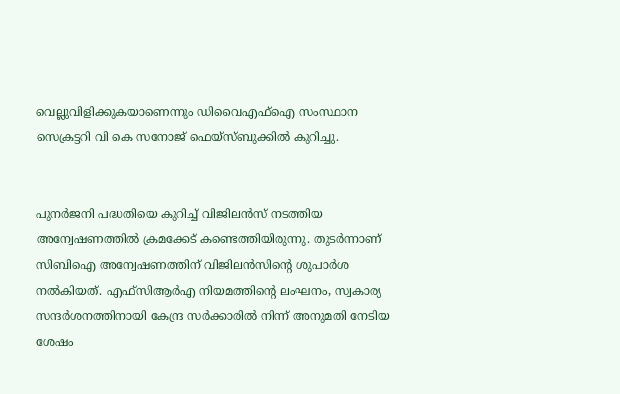വെല്ലുവിളിക്കുകയാണെന്നും ഡിവൈഎഫ്ഐ സംസ്ഥാന സെക്രട്ടറി വി കെ സനോജ് ഫെയ്സ്ബുക്കിൽ കുറിച്ചു.


പുനർജനി പദ്ധതിയെ കുറിച്ച് വിജിലൻസ്‌ നടത്തിയ അന്വേഷണത്തിൽ ക്രമക്കേട്‌ കണ്ടെത്തിയിരുന്നു. തുടർന്നാണ്‌ സിബിഐ അന്വേഷണത്തിന്‌ വിജിലൻസിന്റെ ശുപാർശ നൽകിയത്. എഫ്‌സിആർഎ നിയമത്തിന്റെ ലംഘനം, സ്വകാര്യ സന്ദർശനത്തിനായി കേന്ദ്ര സർക്കാരിൽ നിന്ന് അനുമതി നേടിയ ശേഷം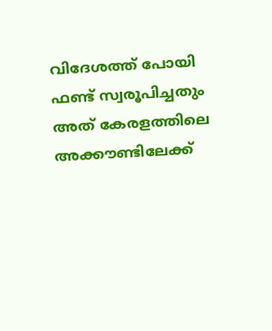വിദേശത്ത് പോയി ഫണ്ട് സ്വരൂപിച്ചതും അത് കേരളത്തിലെ അക്കൗണ്ടിലേക്ക്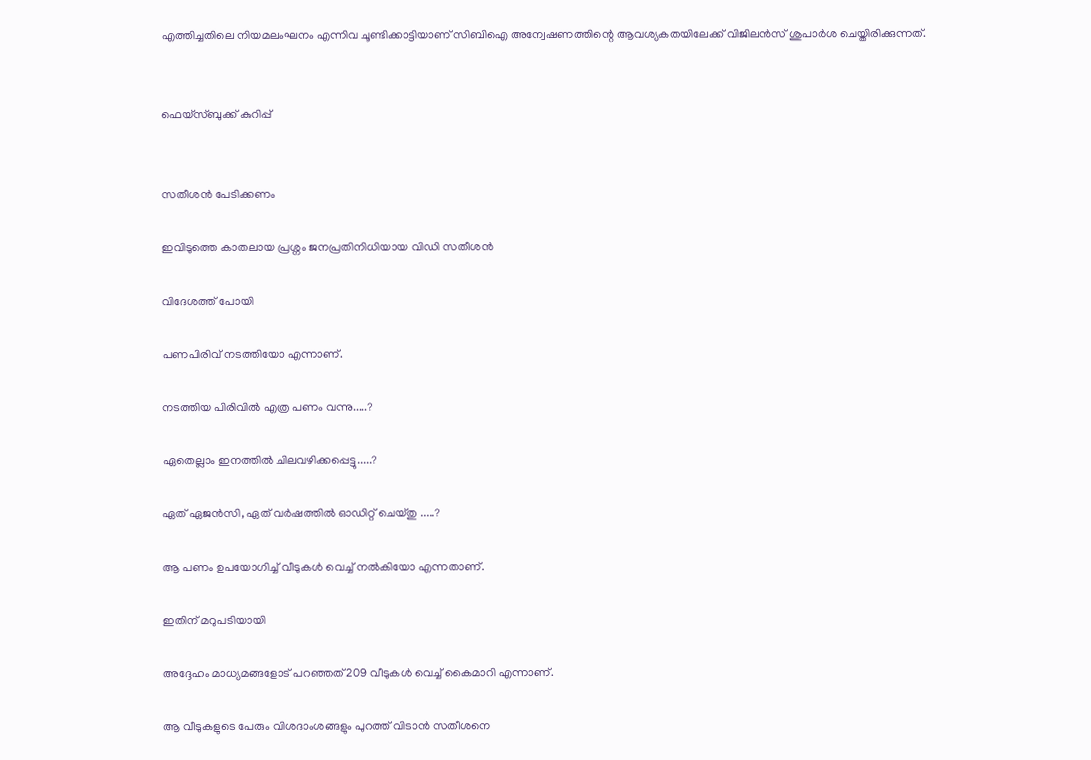എത്തിച്ചതിലെ നിയമലംഘനം എന്നിവ ചൂണ്ടിക്കാട്ടിയാണ് സിബിഐ അന്വേഷണത്തിന്റെ ആവശ്യകതയിലേക്ക് വിജിലൻസ് ശുപാർശ ചെയ്തിരിക്കുന്നത്.


ഫെയ്സ്ബുക്ക് കുറിപ്പ്


സതീശൻ പേടിക്കണം

ഇവിടുത്തെ കാതലായ പ്രശ്നം ജനപ്രതിനിധിയായ വിഡി സതീശൻ

വിദേശത്ത് പോയി

പണപിരിവ് നടത്തിയോ എന്നാണ്.

നടത്തിയ പിരിവിൽ എത്ര പണം വന്നു.....?

ഏതെല്ലാം ഇനത്തിൽ ചിലവഴിക്കപ്പെട്ടു.....?

ഏത് ഏജൻസി, ഏത് വർഷത്തിൽ ഓഡിറ്റ് ചെയ്തു .....?

ആ പണം ഉപയോഗിച്ച് വീടുകൾ വെച്ച് നൽകിയോ എന്നതാണ്.

ഇതിന് മറുപടിയായി

അദ്ദേഹം മാധ്യമങ്ങളോട് പറഞ്ഞത് 209 വീടുകൾ വെച്ച് കൈമാറി എന്നാണ്.

ആ വീടുകളുടെ പേരും വിശദാംശങ്ങളും പുറത്ത് വിടാൻ സതീശനെ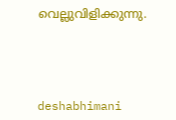വെല്ലുവിളിക്കുന്നു.




deshabhimani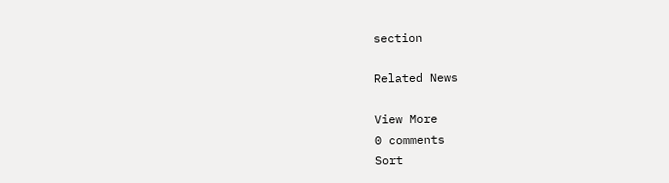section

Related News

View More
0 comments
Sort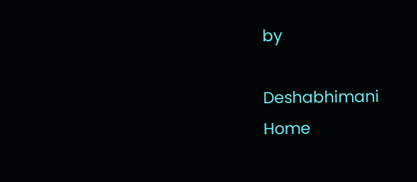by

Deshabhimani
Home